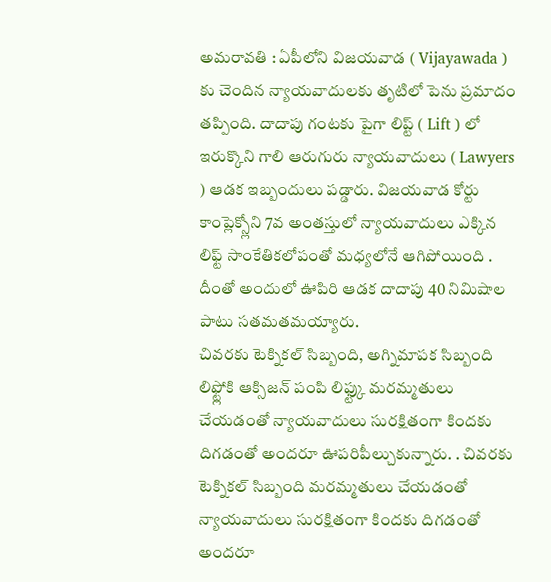అమరావతి : ఏపీలోని విజయవాడ ( Vijayawada ) కు చెందిన న్యాయవాదులకు తృటిలో పెను ప్రమాదం తప్పింది. దాదాపు గంటకు పైగా లిప్ట్ ( Lift ) లో ఇరుక్కొని గాలి ఆరుగురు న్యాయవాదులు ( Lawyers ) ఆడక ఇబ్బందులు పడ్డారు. విజయవాడ కోర్టు కాంప్లెక్స్లోని 7వ అంతస్తులో న్యాయవాదులు ఎక్కిన లిఫ్ట్ సాంకేతికలోపంతో మధ్యలోనే ఆగిపోయింది . దీంతో అందులో ఊపిరి ఆడక దాదాపు 40 నిమిషాల పాటు సతమతమయ్యారు.
చివరకు టెక్నికల్ సిబ్బంది, అగ్నిమాపక సిబ్బంది లిఫ్ట్లోకి ఆక్సిజన్ పంపి లిఫ్ట్కు మరమ్మతులు చేయడంతో న్యాయవాదులు సురక్షితంగా కిందకు దిగడంతో అందరూ ఊపరిపీల్చుకున్నారు. . చివరకు టెక్నికల్ సిబ్బంది మరమ్మతులు చేయడంతో న్యాయవాదులు సురక్షితంగా కిందకు దిగడంతో అందరూ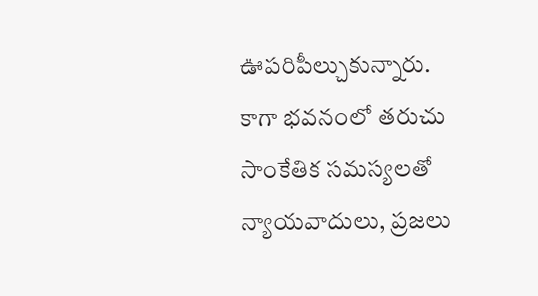ఊపరిపీల్చుకున్నారు.
కాగా భవనంలో తరుచు సాంకేతిక సమస్యలతో న్యాయవాదులు, ప్రజలు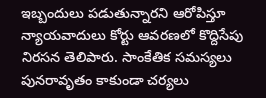ఇబ్బందులు పడుతున్నారని ఆరోపిస్తూ న్యాయవాదులు కోర్టు ఆవరణలో కొద్దిసేపు నిరసన తెలిపారు. సాంకేతిక సమస్యలు పునరావృతం కాకుండా చర్యలు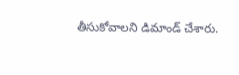తీసుకోవాలని డిమాండ్ చేశారు.